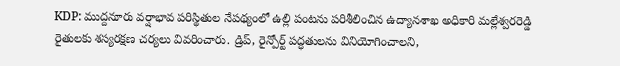KDP: ముద్దనూరు వర్షాభావ పరిస్థితుల నేపథ్యంలో ఉల్లి పంటను పరిశీలించిన ఉద్యానశాఖ అధికారి మల్లేశ్వరరెడ్డి రైతులకు శస్యరక్షణ చర్యలు వివరించారు. డ్రిప్, రైన్పోర్ట్ పద్ధతులను వినియోగించాలని,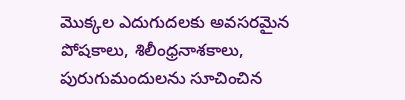మొక్కల ఎదుగుదలకు అవసరమైన పోషకాలు, శిలీంధ్రనాశకాలు, పురుగుమందులను సూచించిన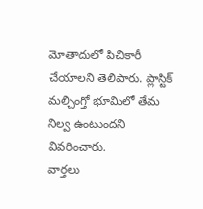మోతాదులో పిచికారీ చేయాలని తెలిపారు. ప్లాస్టిక్ మల్చింగ్తో భూమిలో తేమ నిల్వ ఉంటుందని వివరించారు.
వార్తలు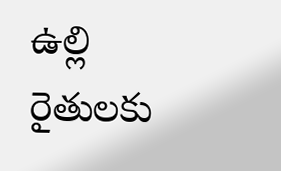ఉల్లి రైతులకు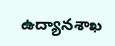ఉద్యానశాఖ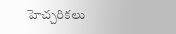హెచ్చరికలు